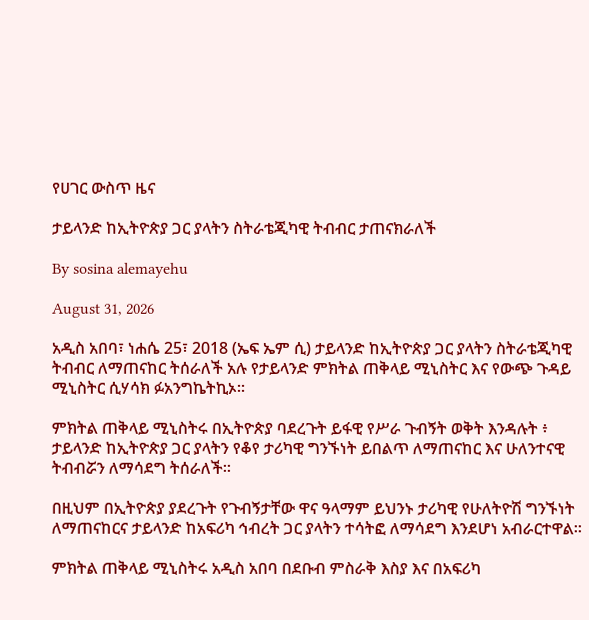የሀገር ውስጥ ዜና

ታይላንድ ከኢትዮጵያ ጋር ያላትን ስትራቴጂካዊ ትብብር ታጠናክራለች

By sosina alemayehu

August 31, 2026

አዲስ አበባ፣ ነሐሴ 25፣ 2018 (ኤፍ ኤም ሲ) ታይላንድ ከኢትዮጵያ ጋር ያላትን ስትራቴጂካዊ ትብብር ለማጠናከር ትሰራለች አሉ የታይላንድ ምክትል ጠቅላይ ሚኒስትር እና የውጭ ጉዳይ ሚኒስትር ሲሃሳክ ፉአንግኬትኪኦ።

ምክትል ጠቅላይ ሚኒስትሩ በኢትዮጵያ ባደረጉት ይፋዊ የሥራ ጉብኝት ወቅት እንዳሉት ፥ ታይላንድ ከኢትዮጵያ ጋር ያላትን የቆየ ታሪካዊ ግንኙነት ይበልጥ ለማጠናከር እና ሁለንተናዊ ትብብሯን ለማሳደግ ትሰራለች።

በዚህም በኢትዮጵያ ያደረጉት የጉብኝታቸው ዋና ዓላማም ይህንኑ ታሪካዊ የሁለትዮሽ ግንኙነት ለማጠናከርና ታይላንድ ከአፍሪካ ኅብረት ጋር ያላትን ተሳትፎ ለማሳደግ እንደሆነ አብራርተዋል።

ምክትል ጠቅላይ ሚኒስትሩ አዲስ አበባ በደቡብ ምስራቅ እስያ እና በአፍሪካ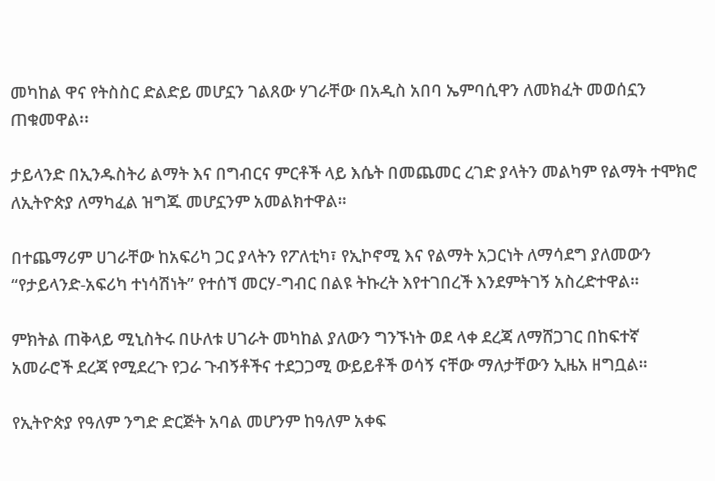መካከል ዋና የትስስር ድልድይ መሆኗን ገልጸው ሃገራቸው በአዲስ አበባ ኤምባሲዋን ለመክፈት መወሰኗን ጠቁመዋል፡፡

ታይላንድ በኢንዱስትሪ ልማት እና በግብርና ምርቶች ላይ እሴት በመጨመር ረገድ ያላትን መልካም የልማት ተሞክሮ ለኢትዮጵያ ለማካፈል ዝግጁ መሆኗንም አመልክተዋል።

በተጨማሪም ሀገራቸው ከአፍሪካ ጋር ያላትን የፖለቲካ፣ የኢኮኖሚ እና የልማት አጋርነት ለማሳደግ ያለመውን “የታይላንድ-አፍሪካ ተነሳሽነት” የተሰኘ መርሃ-ግብር በልዩ ትኩረት እየተገበረች እንደምትገኝ አስረድተዋል።

ምክትል ጠቅላይ ሚኒስትሩ በሁለቱ ሀገራት መካከል ያለውን ግንኙነት ወደ ላቀ ደረጃ ለማሸጋገር በከፍተኛ አመራሮች ደረጃ የሚደረጉ የጋራ ጉብኝቶችና ተደጋጋሚ ውይይቶች ወሳኝ ናቸው ማለታቸውን ኢዜአ ዘግቧል።

የኢትዮጵያ የዓለም ንግድ ድርጅት አባል መሆንም ከዓለም አቀፍ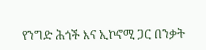የንግድ ሕጎች እና ኢኮኖሚ ጋር በንቃት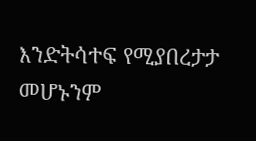እንድትሳተፍ የሚያበረታታ መሆኑንም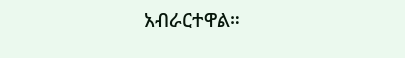አብራርተዋል።